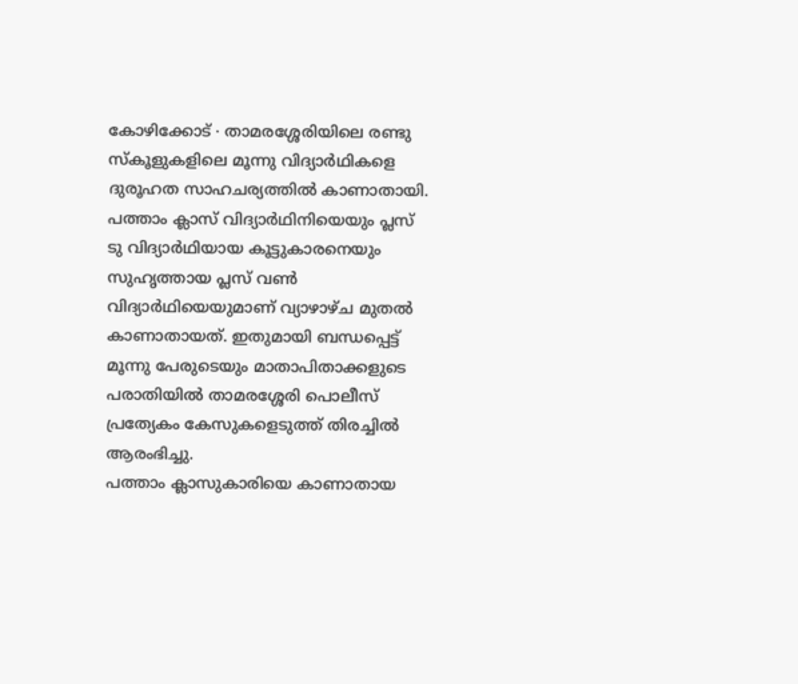കോഴിക്കോട് ∙ താമരശ്ശേരിയിലെ രണ്ടു സ്കൂളുകളിലെ മൂന്നു വിദ്യാർഥികളെ ദുരൂഹത സാഹചര്യത്തിൽ കാണാതായി. പത്താം ക്ലാസ് വിദ്യാർഥിനിയെയും പ്ലസ് ടു വിദ്യാർഥിയായ കൂട്ടുകാരനെയും സുഹൃത്തായ പ്ലസ് വൺ വിദ്യാർഥിയെയുമാണ് വ്യാഴാഴ്ച മുതൽ കാണാതായത്. ഇതുമായി ബന്ധപ്പെട്ട് മൂന്നു പേരുടെയും മാതാപിതാക്കളുടെ പരാതിയിൽ താമരശ്ശേരി പൊലീസ് പ്രത്യേകം കേസുകളെടുത്ത് തിരച്ചിൽ ആരംഭിച്ചു.
പത്താം ക്ലാസുകാരിയെ കാണാതായ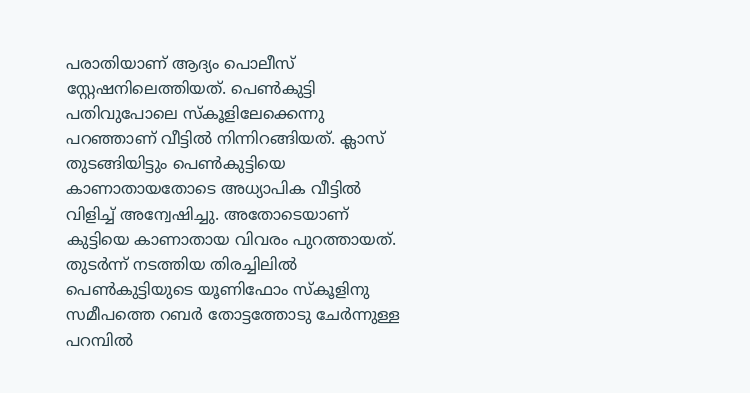പരാതിയാണ് ആദ്യം പൊലീസ് സ്റ്റേഷനിലെത്തിയത്. പെൺകുട്ടി പതിവുപോലെ സ്കൂളിലേക്കെന്നു പറഞ്ഞാണ് വീട്ടിൽ നിന്നിറങ്ങിയത്. ക്ലാസ് തുടങ്ങിയിട്ടും പെൺകുട്ടിയെ കാണാതായതോടെ അധ്യാപിക വീട്ടിൽ വിളിച്ച് അന്വേഷിച്ചു. അതോടെയാണ് കുട്ടിയെ കാണാതായ വിവരം പുറത്തായത്.
തുടർന്ന് നടത്തിയ തിരച്ചിലിൽ പെൺകുട്ടിയുടെ യൂണിഫോം സ്കൂളിനു സമീപത്തെ റബർ തോട്ടത്തോടു ചേർന്നുള്ള പറമ്പിൽ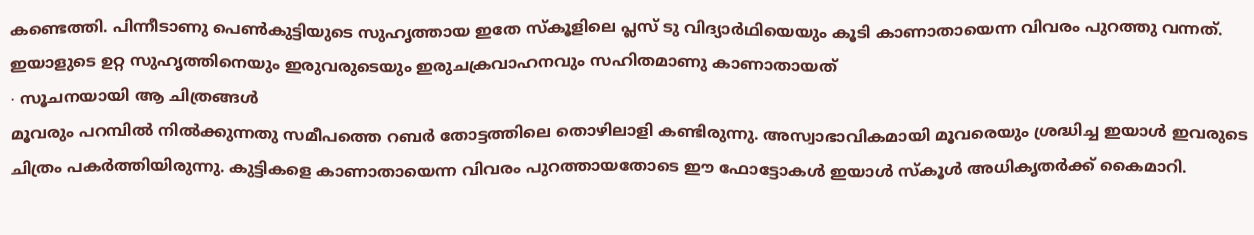കണ്ടെത്തി. പിന്നീടാണു പെൺകുട്ടിയുടെ സുഹൃത്തായ ഇതേ സ്കൂളിലെ പ്ലസ് ടു വിദ്യാർഥിയെയും കൂടി കാണാതായെന്ന വിവരം പുറത്തു വന്നത്. ഇയാളുടെ ഉറ്റ സുഹൃത്തിനെയും ഇരുവരുടെയും ഇരുചക്രവാഹനവും സഹിതമാണു കാണാതായത്
∙ സൂചനയായി ആ ചിത്രങ്ങൾ
മൂവരും പറമ്പിൽ നിൽക്കുന്നതു സമീപത്തെ റബർ തോട്ടത്തിലെ തൊഴിലാളി കണ്ടിരുന്നു. അസ്വാഭാവികമായി മൂവരെയും ശ്രദ്ധിച്ച ഇയാൾ ഇവരുടെ ചിത്രം പകർത്തിയിരുന്നു. കുട്ടികളെ കാണാതായെന്ന വിവരം പുറത്തായതോടെ ഈ ഫോട്ടോകൾ ഇയാൾ സ്കൂൾ അധികൃതർക്ക് കൈമാറി.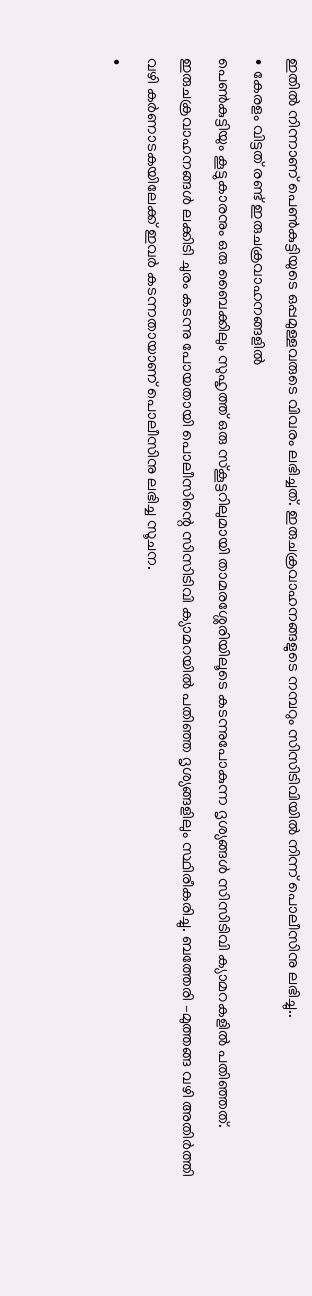ഇതിൽ നിന്നാണ് പെൺകുട്ടിയുടെ ഒപ്പമുള്ളവരുടെ വിവരം ലഭിച്ചത്. ഇരുചക്രവാഹനങ്ങളുടെ നമ്പറും സിസിടിവിയിൽ നിന്ന് പൊലീസിനു ലഭിച്ചു..
∙ കേരളം വിട്ടത് രണ്ട് ഇരുചക്രവാഹനങ്ങളിൽ
പെൺകുട്ടിയും കൂട്ടുകാരനും ഒരു ബൈക്കിലും സുഹൃത്ത് ഒരു സ്കൂട്ടറിലുമായി താമരശ്ശേരിയിലൂടെ കടന്നുപോകുന്ന ദൃശ്യങ്ങൾ സിസിടിവി ക്യാമറകളിൽ പതിഞ്ഞത്. ഇരുചക്രവാഹനങ്ങൾ ലക്കിടി ചുരം കടന്നു പോയതായി പൊലീസിന്റെ സിസിടിവി ക്യാമറയിൽ പതിഞ്ഞ ദൃശ്യങ്ങളിലും സ്ഥിരീകരിച്ചു. ബത്തേരി –മുത്തങ്ങ വഴി അതിർത്തി വഴി കർണാടകയിലേക്ക് ഇവർ കടന്നതായാണ് പൊലീസിനു ലഭിച്ച സൂചന.
∙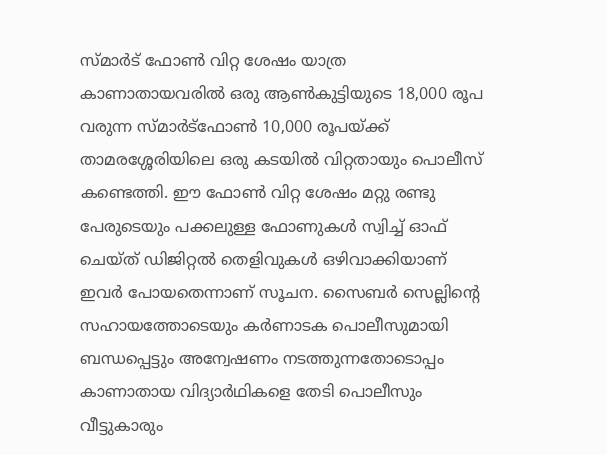സ്മാർട് ഫോൺ വിറ്റ ശേഷം യാത്ര
കാണാതായവരിൽ ഒരു ആൺകുട്ടിയുടെ 18,000 രൂപ വരുന്ന സ്മാർട്ഫോൺ 10,000 രൂപയ്ക്ക് താമരശ്ശേരിയിലെ ഒരു കടയിൽ വിറ്റതായും പൊലീസ് കണ്ടെത്തി. ഈ ഫോൺ വിറ്റ ശേഷം മറ്റു രണ്ടു പേരുടെയും പക്കലുള്ള ഫോണുകൾ സ്വിച്ച് ഓഫ് ചെയ്ത് ഡിജിറ്റൽ തെളിവുകൾ ഒഴിവാക്കിയാണ് ഇവർ പോയതെന്നാണ് സൂചന. സൈബർ സെല്ലിന്റെ സഹായത്തോടെയും കർണാടക പൊലീസുമായി ബന്ധപ്പെട്ടും അന്വേഷണം നടത്തുന്നതോടൊപ്പം കാണാതായ വിദ്യാർഥികളെ തേടി പൊലീസും വീട്ടുകാരും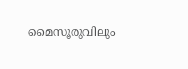മൈസൂരുവിലും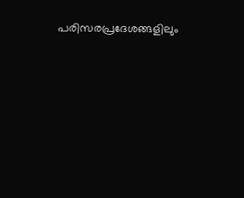പരിസരപ്രദേശങ്ങളിലും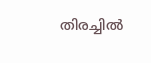തിരച്ചിൽ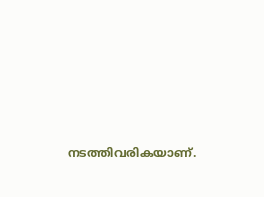നടത്തിവരികയാണ്.